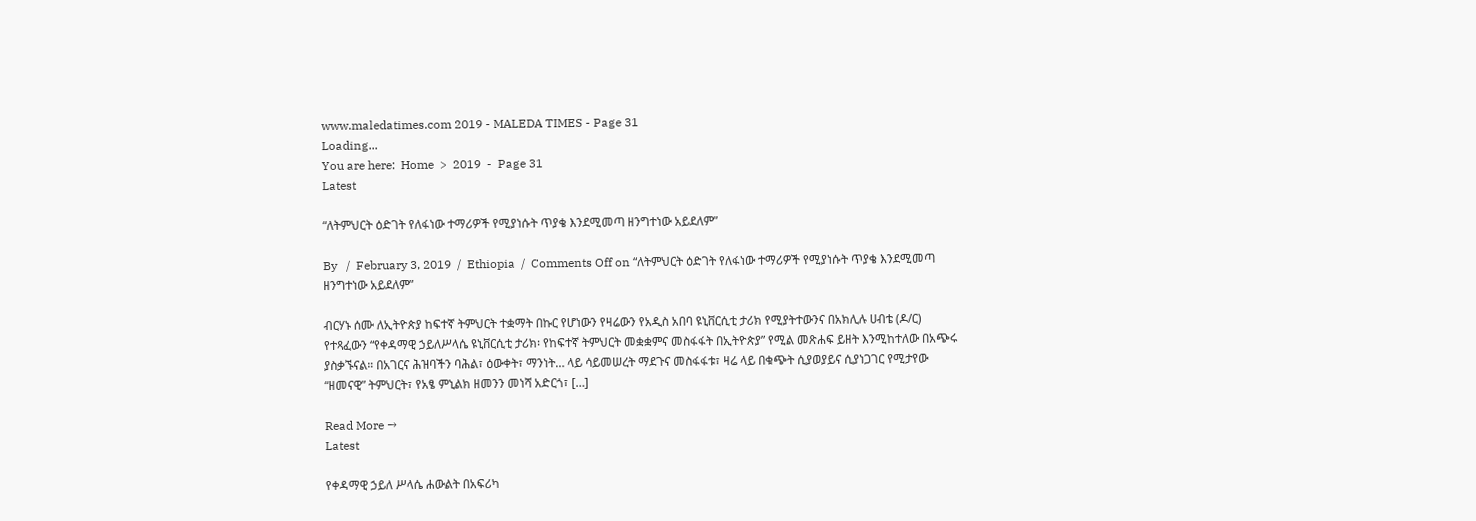www.maledatimes.com 2019 - MALEDA TIMES - Page 31
Loading...
You are here:  Home  >  2019  -  Page 31
Latest

“ለትምህርት ዕድገት የለፋነው ተማሪዎች የሚያነሱት ጥያቄ እንደሚመጣ ዘንግተነው አይደለም”

By   /  February 3, 2019  /  Ethiopia  /  Comments Off on “ለትምህርት ዕድገት የለፋነው ተማሪዎች የሚያነሱት ጥያቄ እንደሚመጣ ዘንግተነው አይደለም”

ብርሃኑ ሰሙ ለኢትዮጵያ ከፍተኛ ትምህርት ተቋማት በኩር የሆነውን የዛሬውን የአዲስ አበባ ዩኒቨርሲቲ ታሪክ የሚያትተውንና በአክሊሉ ሀብቴ (ዶ/ር) የተጻፈውን “የቀዳማዊ ኃይለሥላሴ ዩኒቨርሲቲ ታሪክ፡ የከፍተኛ ትምህርት መቋቋምና መስፋፋት በኢትዮጵያ” የሚል መጽሐፍ ይዘት እንሚከተለው በአጭሩ ያስቃኙናል። በአገርና ሕዝባችን ባሕል፣ ዕውቀት፣ ማንነት… ላይ ሳይመሠረት ማደጉና መስፋፋቱ፣ ዛሬ ላይ በቁጭት ሲያወያይና ሲያነጋገር የሚታየው “ዘመናዊ” ትምህርት፣ የአፄ ምኒልክ ዘመንን መነሻ አድርጎ፣ […]

Read More →
Latest

የቀዳማዊ ኃይለ ሥላሴ ሐውልት በአፍሪካ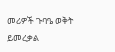መሪዎች ጉባዔ ወቅት ይመረቃል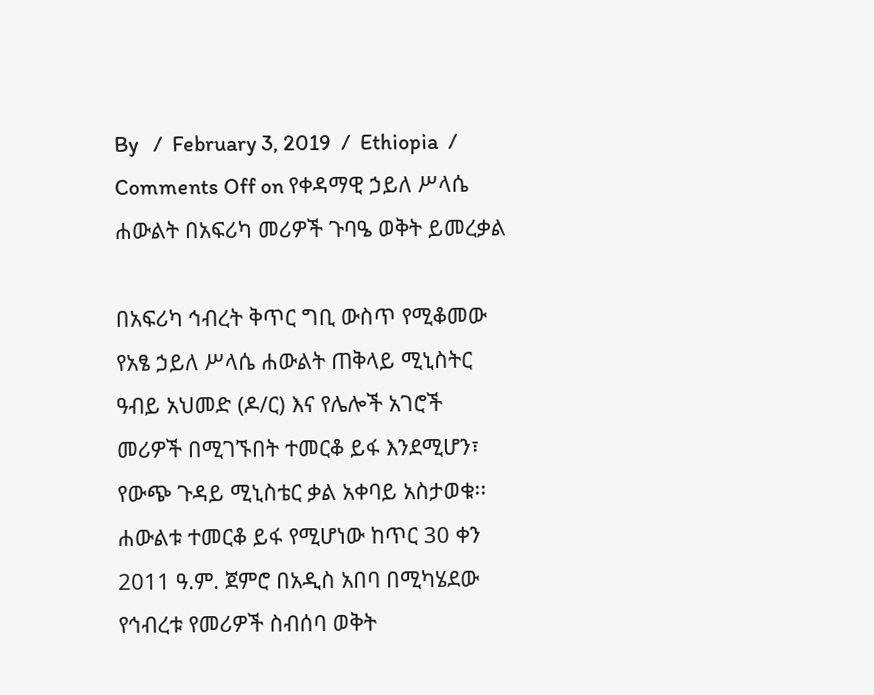By   /  February 3, 2019  /  Ethiopia  /  Comments Off on የቀዳማዊ ኃይለ ሥላሴ ሐውልት በአፍሪካ መሪዎች ጉባዔ ወቅት ይመረቃል

በአፍሪካ ኅብረት ቅጥር ግቢ ውስጥ የሚቆመው የአፄ ኃይለ ሥላሴ ሐውልት ጠቅላይ ሚኒስትር ዓብይ አህመድ (ዶ/ር) እና የሌሎች አገሮች መሪዎች በሚገኙበት ተመርቆ ይፋ እንደሚሆን፣ የውጭ ጉዳይ ሚኒስቴር ቃል አቀባይ አስታወቁ፡፡ ሐውልቱ ተመርቆ ይፋ የሚሆነው ከጥር 30 ቀን 2011 ዓ.ም. ጀምሮ በአዲስ አበባ በሚካሄደው የኅብረቱ የመሪዎች ስብሰባ ወቅት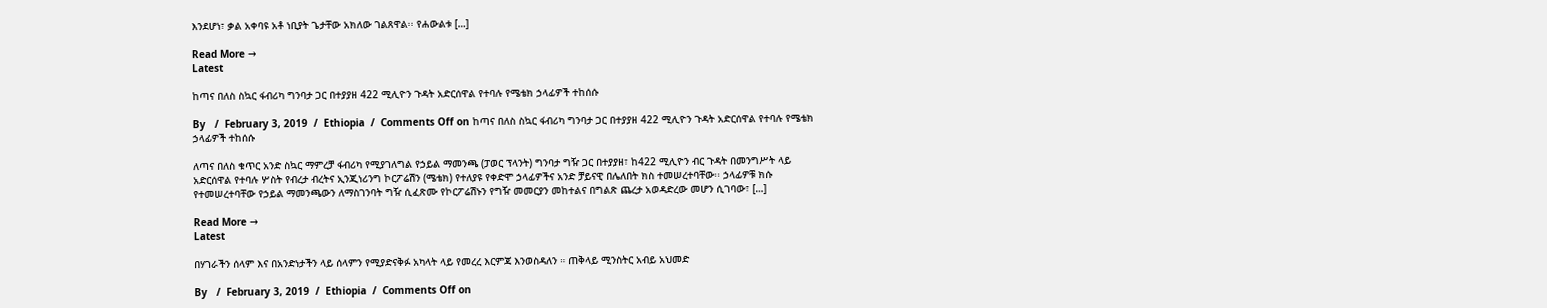እንደሆነ፣ ቃል አቀባዩ አቶ ነቢያት ጌታቸው አክለው ገልጸዋል፡፡ የሐውልቱ […]

Read More →
Latest

ከጣና በለስ ስኳር ፋብሪካ ግንባታ ጋር በተያያዘ 422 ሚሊዮን ጉዳት አድርሰዋል የተባሉ የሜቴክ ኃላፊዎች ተከሰሱ

By   /  February 3, 2019  /  Ethiopia  /  Comments Off on ከጣና በለስ ስኳር ፋብሪካ ግንባታ ጋር በተያያዘ 422 ሚሊዮን ጉዳት አድርሰዋል የተባሉ የሜቴክ ኃላፊዎች ተከሰሱ

ለጣና በለስ ቁጥር አንድ ስኳር ማምረቻ ፋብሪካ የሚያገለግል የኃይል ማመንጫ (ፓወር ፕላንት) ግንባታ ግዥ ጋር በተያያዘ፣ ከ422 ሚሊዮን ብር ጉዳት በመንግሥት ላይ አድርሰዋል የተባሉ ሦስት የብረታ ብረትና ኢንጂነሪንግ ኮርፖሬሽን (ሜቴክ) የተለያዩ የቀድሞ ኃላፊዎችና አንድ ቻይናዊ በሌለበት ክስ ተመሠረተባቸው፡፡ ኃላፊዎቹ ክሱ የተመሠረተባቸው የኃይል ማመንጫውን ለማስገንባት ግዥ ሲፈጽሙ የኮርፖሬሽኑን የግዥ መመርያን መከተልና በግልጽ ጨረታ አወዳድረው መሆን ሲገባው፣ […]

Read More →
Latest

በሃገራችን ሰላም እና በአንድነታችን ላይ ሰላምን የሚያድናቅፉ አካላት ላይ የመረረ እርምጃ እንወስዳለን ። ጠቅላይ ሚንስትር አብይ አህመድ

By   /  February 3, 2019  /  Ethiopia  /  Comments Off on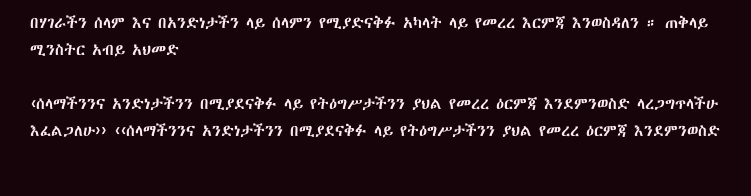በሃገራችን ሰላም እና በአንድነታችን ላይ ሰላምን የሚያድናቅፉ አካላት ላይ የመረረ እርምጃ እንወስዳለን ። ጠቅላይ ሚንስትር አብይ አህመድ

‹ሰላማችንንና አንድነታችንን በሚያደናቅፉ ላይ የትዕግሥታችንን ያህል የመረረ ዕርምጃ እንደምንወስድ ላረጋግጥላችሁ እፈልጋለሁ›› ‹‹ሰላማችንንና አንድነታችንን በሚያደናቅፉ ላይ የትዕግሥታችንን ያህል የመረረ ዕርምጃ እንደምንወስድ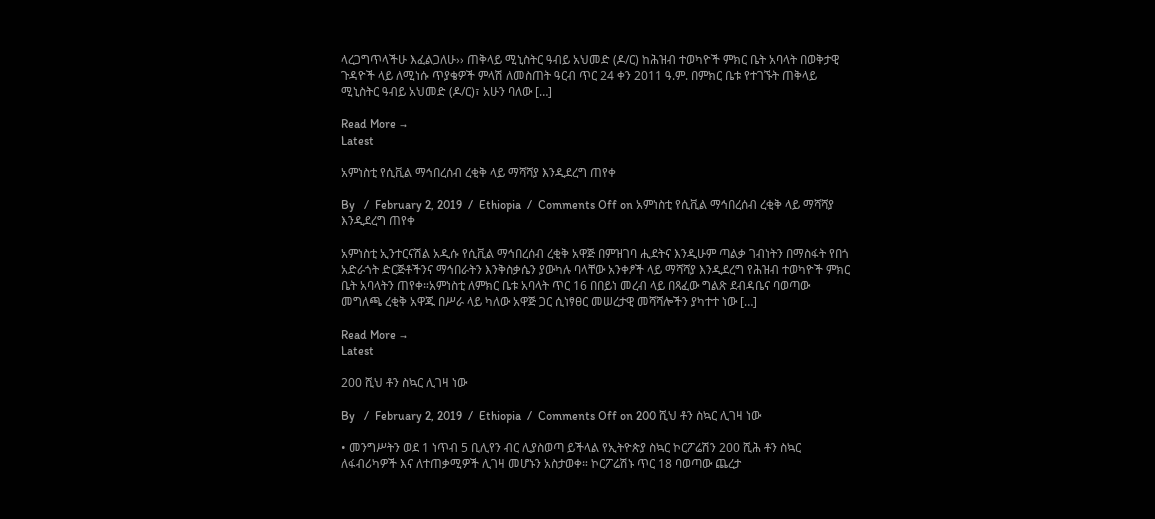ላረጋግጥላችሁ እፈልጋለሁ›› ጠቅላይ ሚኒስትር ዓብይ አህመድ (ዶ/ር) ከሕዝብ ተወካዮች ምክር ቤት አባላት በወቅታዊ ጉዳዮች ላይ ለሚነሱ ጥያቄዎች ምላሽ ለመስጠት ዓርብ ጥር 24 ቀን 2011 ዓ.ም. በምክር ቤቱ የተገኙት ጠቅላይ ሚኒስትር ዓብይ አህመድ (ዶ/ር)፣ አሁን ባለው […]

Read More →
Latest

አምነስቲ የሲቪል ማኅበረሰብ ረቂቅ ላይ ማሻሻያ እንዲደረግ ጠየቀ

By   /  February 2, 2019  /  Ethiopia  /  Comments Off on አምነስቲ የሲቪል ማኅበረሰብ ረቂቅ ላይ ማሻሻያ እንዲደረግ ጠየቀ

አምነስቲ ኢንተርናሽል አዲሱ የሲቪል ማኅበረሰብ ረቂቅ አዋጅ በምዝገባ ሒደትና እንዲሁም ጣልቃ ገብነትን በማስፋት የበጎ አድራጎት ድርጅቶችንና ማኅበራትን እንቅስቃሴን ያውካሉ ባላቸው አንቀፆች ላይ ማሻሻያ እንዲደረግ የሕዝብ ተወካዮች ምክር ቤት አባላትን ጠየቀ።አምነስቲ ለምክር ቤቱ አባላት ጥር 16 በበይነ መረብ ላይ በጻፈው ግልጽ ደብዳቤና ባወጣው መግለጫ ረቂቅ አዋጁ በሥራ ላይ ካለው አዋጅ ጋር ሲነፃፀር መሠረታዊ መሻሻሎችን ያካተተ ነው […]

Read More →
Latest

200 ሺህ ቶን ስኳር ሊገዛ ነው

By   /  February 2, 2019  /  Ethiopia  /  Comments Off on 200 ሺህ ቶን ስኳር ሊገዛ ነው

• መንግሥትን ወደ 1 ነጥብ 5 ቢሊየን ብር ሊያስወጣ ይችላል የኢትዮጵያ ስኳር ኮርፖሬሽን 200 ሺሕ ቶን ስኳር ለፋብሪካዎች እና ለተጠቃሚዎች ሊገዛ መሆኑን አስታወቀ። ኮርፖሬሽኑ ጥር 18 ባወጣው ጨረታ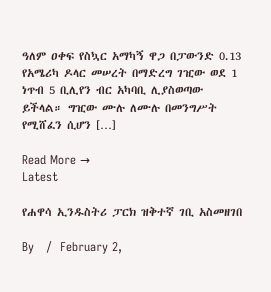ዓለም ዐቀፍ የስኳር አማካኝ ዋጋ በፓውንድ 0.13 የአሜሪካ ዶላር መሠረት በማድረግ ገዢው ወደ 1 ነጥብ 5 ቢሊየን ብር አካባቢ ሊያስወጣው ይችላል። ግዢው ሙሉ ለሙሉ በመንግሥት የሚሸፈን ሲሆን […]

Read More →
Latest

የሐዋሳ ኢንዱስትሪ ፓርክ ዝቅተኛ ገቢ አስመዘገበ

By   /  February 2,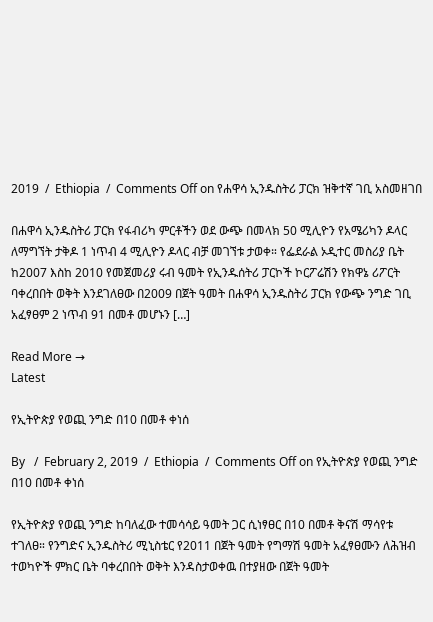2019  /  Ethiopia  /  Comments Off on የሐዋሳ ኢንዱስትሪ ፓርክ ዝቅተኛ ገቢ አስመዘገበ

በሐዋሳ ኢንዱስትሪ ፓርክ የፋብሪካ ምርቶችን ወደ ውጭ በመላክ 50 ሚሊዮን የአሜሪካን ዶላር ለማግኘት ታቅዶ 1 ነጥብ 4 ሚሊዮን ዶላር ብቻ መገኘቱ ታወቀ። የፌደራል ኦዲተር መስሪያ ቤት ከ2007 እስከ 2010 የመጀመሪያ ሩብ ዓመት የኢንዱሰትሪ ፓርኮች ኮርፖሬሽን የክዋኔ ሪፖርት ባቀረበበት ወቅት እንደገለፀው በ2009 በጀት ዓመት በሐዋሳ ኢንዱስትሪ ፓርክ የውጭ ንግድ ገቢ አፈፃፀም 2 ነጥብ 91 በመቶ መሆኑን […]

Read More →
Latest

የኢትዮጵያ የወጪ ንግድ በ10 በመቶ ቀነሰ

By   /  February 2, 2019  /  Ethiopia  /  Comments Off on የኢትዮጵያ የወጪ ንግድ በ10 በመቶ ቀነሰ

የኢትዮጵያ የወጪ ንግድ ከባለፈው ተመሳሳይ ዓመት ጋር ሲነፃፀር በ10 በመቶ ቅናሽ ማሳየቱ ተገለፀ። የንግድና ኢንዱስትሪ ሚኒስቴር የ2011 በጀት ዓመት የግማሽ ዓመት አፈፃፀሙን ለሕዝብ ተወካዮች ምክር ቤት ባቀረበበት ወቅት እንዳስታወቀዉ በተያዘው በጀት ዓመት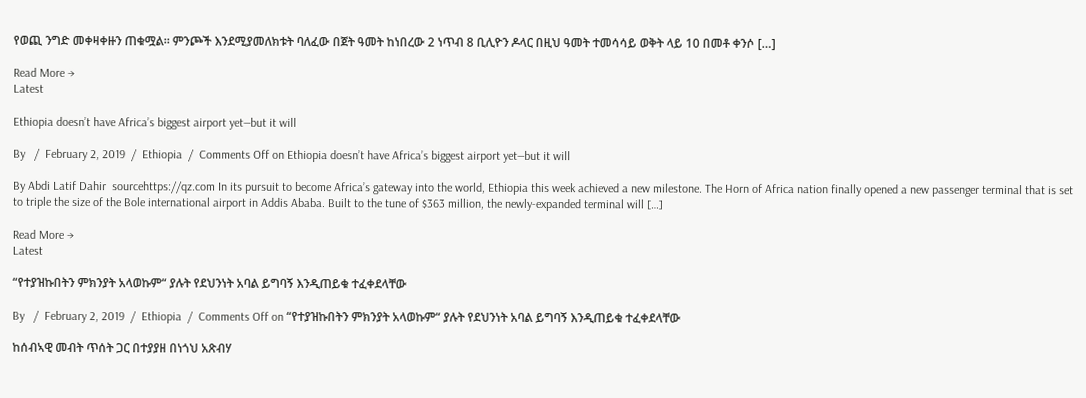የወጪ ንግድ መቀዛቀዙን ጠቁሟል። ምንጮች እንደሚያመለክቱት ባለፈው በጀት ዓመት ከነበረው 2 ነጥብ 8 ቢሊዮን ዶላር በዚህ ዓመት ተመሳሳይ ወቅት ላይ 10 በመቶ ቀንሶ […]

Read More →
Latest

Ethiopia doesn’t have Africa’s biggest airport yet—but it will

By   /  February 2, 2019  /  Ethiopia  /  Comments Off on Ethiopia doesn’t have Africa’s biggest airport yet—but it will

By Abdi Latif Dahir  sourcehttps://qz.com In its pursuit to become Africa’s gateway into the world, Ethiopia this week achieved a new milestone. The Horn of Africa nation finally opened a new passenger terminal that is set to triple the size of the Bole international airport in Addis Ababa. Built to the tune of $363 million, the newly-expanded terminal will […]

Read More →
Latest

“የተያዝኩበትን ምክንያት አላወኩም“ ያሉት የደህንነት አባል ይግባኝ እንዲጠይቁ ተፈቀደላቸው

By   /  February 2, 2019  /  Ethiopia  /  Comments Off on “የተያዝኩበትን ምክንያት አላወኩም“ ያሉት የደህንነት አባል ይግባኝ እንዲጠይቁ ተፈቀደላቸው

ከሰብኣዊ መብት ጥሰት ጋር በተያያዘ በነጎህ አጽብሃ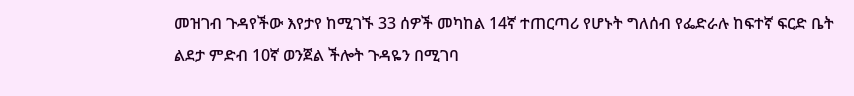መዝገብ ጉዳየችው እየታየ ከሚገኙ 33 ሰዎች መካከል 14ኛ ተጠርጣሪ የሆኑት ግለሰብ የፌድራሉ ከፍተኛ ፍርድ ቤት ልደታ ምድብ 10ኛ ወንጀል ችሎት ጉዳዬን በሚገባ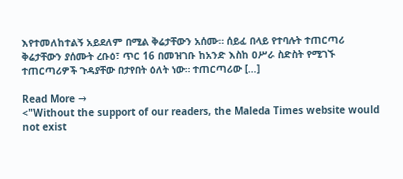እየተመለከተልኝ አይደለም በሚል ቅሬታቸውን አሰሙ። ሰይፈ በላይ የተባሉት ተጠርጣሪ ቅሬታቸውን ያሰሙት ረቡዕ፣ ጥር 16 በመዝገቡ ከአንድ እስከ ዐሥራ ስድስት የሚገኙ ተጠርጣሪዎች ጉዳያቸው በታየበት ዕለት ነው። ተጠርጣሪው […]

Read More →
<"Without the support of our readers, the Maleda Times website would not exist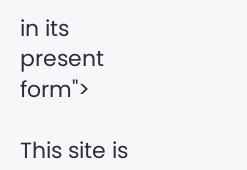in its present form">

This site is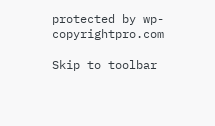protected by wp-copyrightpro.com

Skip to toolbar